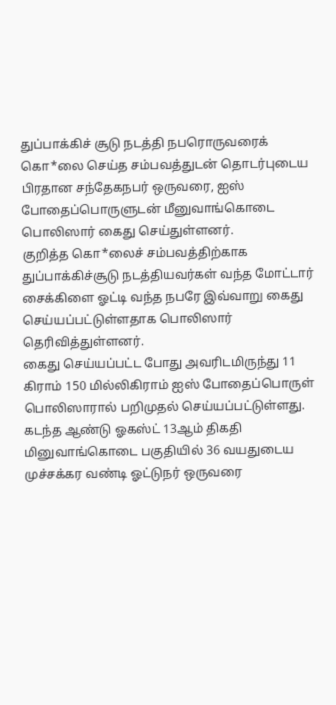துப்பாக்கிச் சூடு நடத்தி நபரொருவரைக் கொ*லை செய்த சம்பவத்துடன் தொடர்புடைய பிரதான சந்தேகநபர் ஒருவரை, ஐஸ் போதைப்பொருளுடன் மீனுவாங்கொடை பொலிஸார் கைது செய்துள்ளனர்.
குறித்த கொ*லைச் சம்பவத்திற்காக துப்பாக்கிச்சூடு நடத்தியவர்கள் வந்த மோட்டார் சைக்கிளை ஓட்டி வந்த நபரே இவ்வாறு கைது செய்யப்பட்டுள்ளதாக பொலிஸார் தெரிவித்துள்ளனர்.
கைது செய்யப்பட்ட போது அவரிடமிருந்து 11 கிராம் 150 மில்லிகிராம் ஐஸ் போதைப்பொருள் பொலிஸாரால் பறிமுதல் செய்யப்பட்டுள்ளது.
கடந்த ஆண்டு ஓகஸ்ட் 13ஆம் திகதி மினுவாங்கொடை பகுதியில் 36 வயதுடைய முச்சக்கர வண்டி ஓட்டுநர் ஒருவரை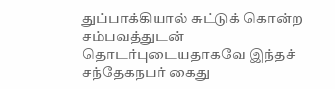துப்பாக்கியால் சுட்டுக் கொன்ற சம்பவத்துடன் தொடர்புடையதாகவே இந்தச் சந்தேகநபர் கைது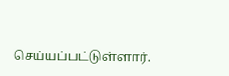செய்யப்பட்டுள்ளார்.